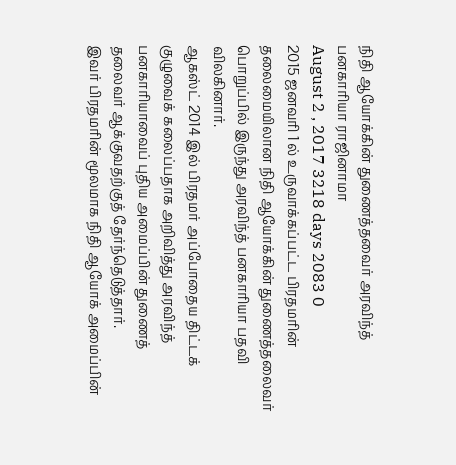நிதி ஆயோக்கின் துணைத்தவைர் அரவிந்த் பனகாரியா ராஜினாமா
August 2 , 2017 3218 days 2083 0
2015 ஜனவரி 1 ல் உருவாக்கப்பட்ட பிரதமரின் தலைமையிலான நிதி ஆயோக்கின் துணைத்தலைவர் பொறுப்பில் இருந்து அரவிந்த் பனகாரியா பதவி விலகினார்.
ஆகஸ்ட் 2014 இல் பிரதமர் அப்போதைய திட்டக் குழுவைக் கலைப்பதாக அறிவித்து அரவிந்த் பனகாரியாவைப் புதிய அமைப்பின் துணைத் தலைவர் ஆக்குவதற்குத் தேர்ந்தெடுத்தார்.
இவர் பிரதமரின் மூலமாக நிதி ஆயோக் அமைப்பின்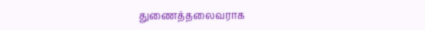துணைத்தலைவராக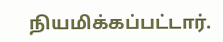நியமிக்கப்பட்டார்.